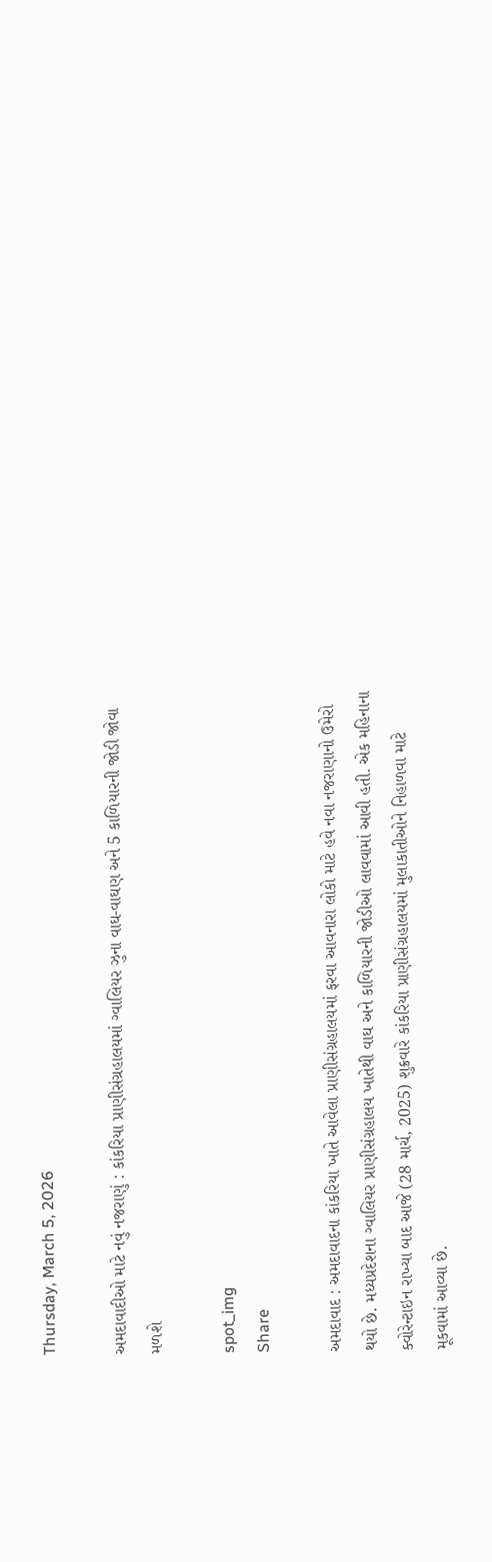Thursday, March 5, 2026

અમદાવાદીઓ માટે નવું નજરાણું : કાંકરિયા પ્રાણીસંગ્રહાલયમાં ગ્વાલિયર ઝુના વાઘ-વાઘણ અને 5 કાળિયારની જોડી જોવા મળશે

spot_img
Share

અમદાવાદ : અમદાવાદના કાંકરિયા ખાતે આવેલા પ્રાણીસંગ્રહાલયમાં ફરવા આવનારા લોકો માટે હવે નવા નજરાણાનો ઉમેરો થયો છે. મધ્યપ્રદેશના ગ્વાલિયર પ્રાણીસંગ્રહાલય ખાતેથી વાઘ અને કાળિયારની જોડીઓ લાવવામાં આવી હતી. એક મહિનાના ક્વોરેન્ટાઇન રાખ્યા બાદ આજે (28 માર્ચ, 2025) શુક્રવારે કાંકરિયા પ્રાણીસંગ્રહાલયમાં મુલાકાતીઓને નિહાળવા માટે મૂકવામાં આવ્યા છે.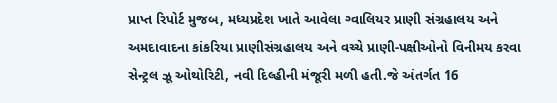પ્રાપ્ત રિપોર્ટ મુજબ, મધ્યપ્રદેશ ખાતે આવેલા ગ્વાલિયર પ્રાણી સંગ્રહાલય અને અમદાવાદના કાંકરિયા પ્રાણીસંગ્રહાલય અને વચ્ચે પ્રાણી-પક્ષીઓનો વિનીમય કરવા સેન્ટ્રલ ઝૂ ઓથોરિટી, નવી દિલ્હીની મંજૂરી મળી હતી.જે અંતર્ગત 16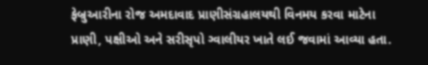ફેબ્રુઆરીના રોજ અમદાવાદ પ્રાણીસંગ્રહાલયથી વિનમય કરવા માટેના પ્રાણી, પક્ષીઓ અને સરીસૃપો ગ્વાલીયર ખાતે લઈ જવામાં આવ્યા હતા.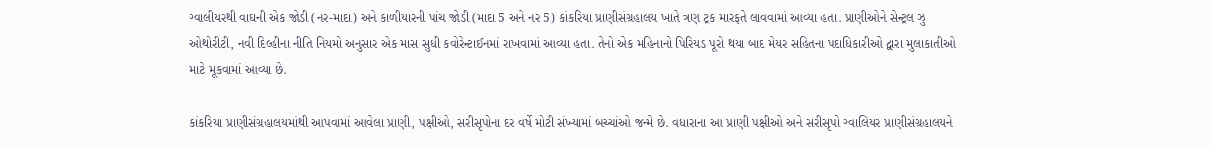ગ્વાલીયરથી વાઘની એક જોડી (નર-માદા) અને કાળીયારની પાંચ જોડી (માદા 5 અને નર 5) કાંકરિયા પ્રાણીસંગ્રહાલય ખાતે ત્રણ ટ્રક મારફતે લાવવામાં આવ્યા હતા. પ્રાણીઓને સેન્ટ્રલ ઝુ ઓથોરીટી, નવી દિલ્હીના નીતિ નિયમો અનુસાર એક માસ સુધી કવોરેન્ટાઈનમાં રાખવામાં આવ્યા હતા. તેનો એક મહિનાનો પિરિયડ પૂરો થયા બાદ મેયર સહિતના પદાધિકારીઓ દ્વારા મુલાકાતીઓ માટે મૂકવામાં આવ્યા છે.

કાંકરિયા પ્રાણીસંગ્રહાલયમાંથી આપવામાં આવેલા પ્રાણી, પક્ષીઓ, સરીસૃપોના દર વર્ષે મોટી સંખ્યામાં બચ્ચાંઓ જન્મે છે. વધારાના આ પ્રાણી પક્ષીઓ અને સરીસૃપો ગ્વાલિયર પ્રાણીસંગ્રહાલયને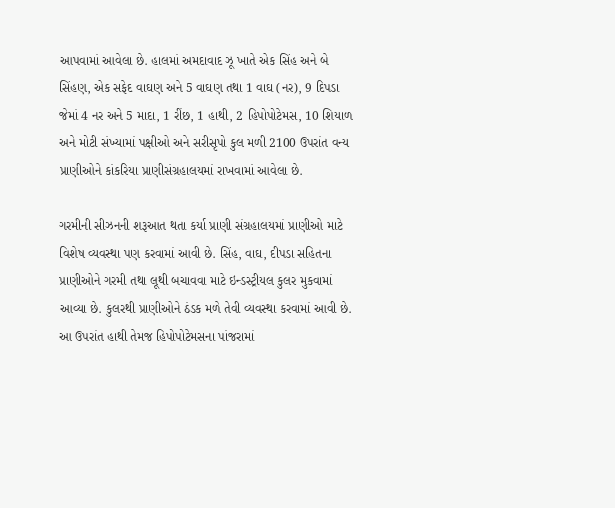આપવામાં આવેલા છે. હાલમાં અમદાવાદ ઝૂ ખાતે એક સિંહ અને બે સિંહણ, એક સફેદ વાઘણ અને 5 વાઘણ તથા 1 વાઘ (નર), 9 દિપડા જેમાં 4 નર અને 5 માદા, 1 રીંછ, 1 હાથી, 2 હિપોપોટેમસ, 10 શિયાળ અને મોટી સંખ્યામાં પક્ષીઓ અને સરીસૃપો કુલ મળી 2100 ઉપરાંત વન્ય પ્રાણીઓને કાંકરિયા પ્રાણીસંગ્રહાલયમાં રાખવામાં આવેલા છે.

ગરમીની સીઝનની શરૂઆત થતા કર્યા પ્રાણી સંગ્રહાલયમાં પ્રાણીઓ માટે વિશેષ વ્યવસ્થા પણ કરવામાં આવી છે. સિંહ, વાઘ, દીપડા સહિતના પ્રાણીઓને ગરમી તથા લૂથી બચાવવા માટે ઇન્ડસ્ટ્રીયલ કુલર મુકવામાં આવ્યા છે. કુલરથી પ્રાણીઓને ઠંડક મળે તેવી વ્યવસ્થા કરવામાં આવી છે. આ ઉપરાંત હાથી તેમજ હિપોપોટેમસના પાંજરામાં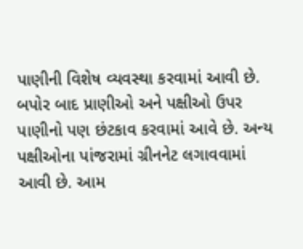પાણીની વિશેષ વ્યવસ્થા કરવામાં આવી છે. બપોર બાદ પ્રાણીઓ અને પક્ષીઓ ઉપર પાણીનો પણ છંટકાવ કરવામાં આવે છે. અન્ય પક્ષીઓના પાંજરામાં ગ્રીનનેટ લગાવવામાં આવી છે. આમ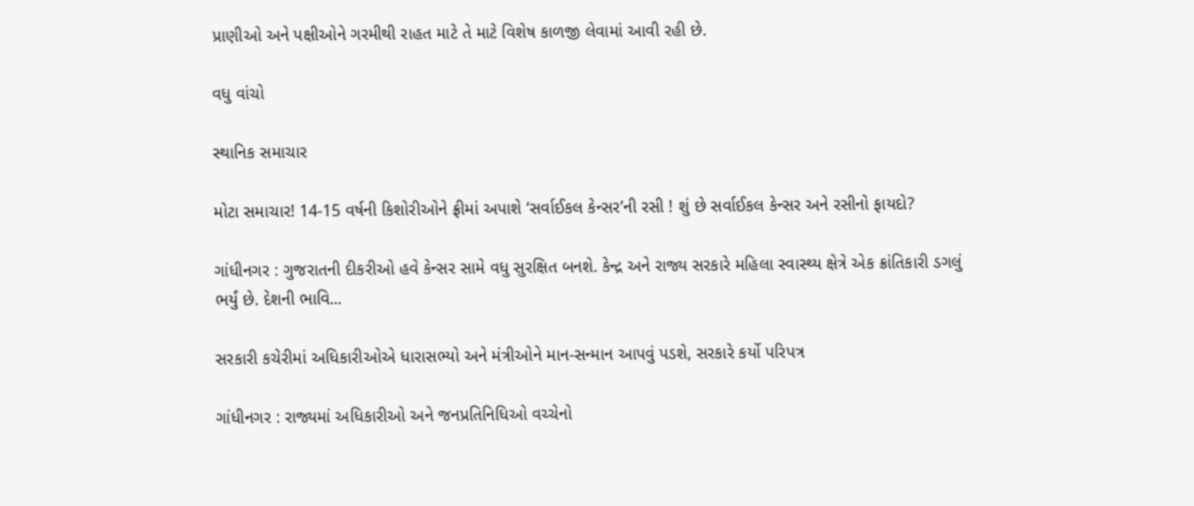પ્રાણીઓ અને પક્ષીઓને ગરમીથી રાહત માટે તે માટે વિશેષ કાળજી લેવામાં આવી રહી છે.

વધુ વાંચો

સ્થાનિક સમાચાર

મોટા સમાચાર! 14-15 વર્ષની કિશોરીઓને ફ્રીમાં અપાશે ‘સર્વાઈકલ કેન્સર’ની રસી ! શું છે સર્વાઈકલ કેન્સર અને રસીનો ફાયદો?

ગાંધીનગર : ગુજરાતની દીકરીઓ હવે કેન્સર સામે વધુ સુરક્ષિત બનશે. કેન્દ્ર અને રાજ્ય સરકારે મહિલા સ્વાસ્થ્ય ક્ષેત્રે એક ક્રાંતિકારી ડગલું ભર્યું છે. દેશની ભાવિ...

સરકારી કચેરીમાં અધિકારીઓએ ધારાસભ્યો અને મંત્રીઓને માન-સન્માન આપવું પડશે, સરકારે કર્યો પરિપત્ર

ગાંધીનગર : રાજ્યમાં અધિકારીઓ અને જનપ્રતિનિધિઓ વચ્ચેનો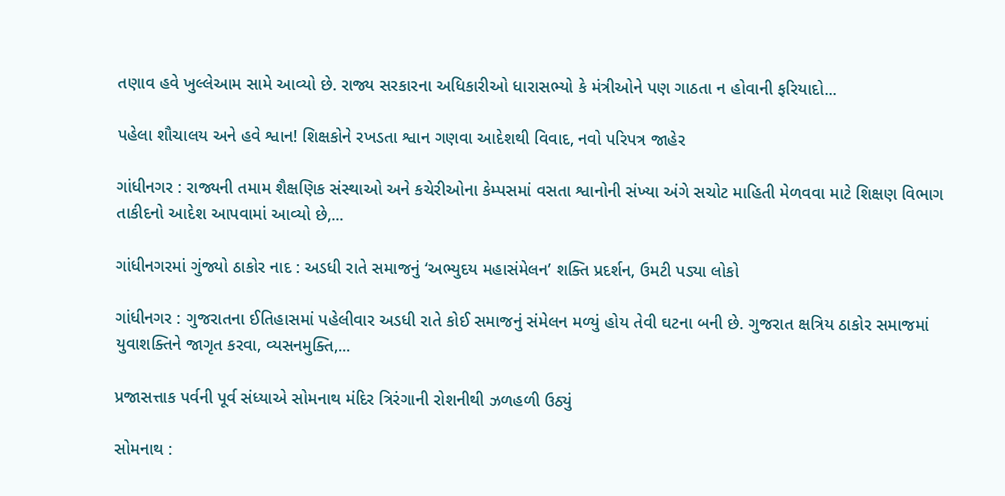તણાવ હવે ખુલ્લેઆમ સામે આવ્યો છે. રાજ્ય સરકારના અધિકારીઓ ધારાસભ્યો કે મંત્રીઓને પણ ગાઠતા ન હોવાની ફરિયાદો...

પહેલા શૌચાલય અને હવે શ્વાન! શિક્ષકોને રખડતા શ્વાન ગણવા આદેશથી વિવાદ, નવો પરિપત્ર જાહેર

ગાંધીનગર : રાજ્યની તમામ શૈક્ષણિક સંસ્થાઓ અને કચેરીઓના કેમ્પસમાં વસતા શ્વાનોની સંખ્યા અંગે સચોટ માહિતી મેળવવા માટે શિક્ષણ વિભાગ તાકીદનો આદેશ આપવામાં આવ્યો છે,...

ગાંધીનગરમાં ગુંજ્યો ઠાકોર નાદ : અડધી રાતે સમાજનું ‘અભ્યુદય મહાસંમેલન’ શક્તિ પ્રદર્શન, ઉમટી પડ્યા લોકો

ગાંધીનગર : ગુજરાતના ઈતિહાસમાં પહેલીવાર અડધી રાતે કોઈ સમાજનું સંમેલન મળ્યું હોય તેવી ઘટના બની છે. ગુજરાત ક્ષત્રિય ઠાકોર સમાજમાં યુવાશક્તિને જાગૃત કરવા, વ્યસનમુક્તિ,...

પ્રજાસત્તાક પર્વની પૂર્વ સંધ્યાએ સોમનાથ મંદિર ત્રિરંગાની રોશનીથી ઝળહળી ઉઠ્યું

સોમનાથ :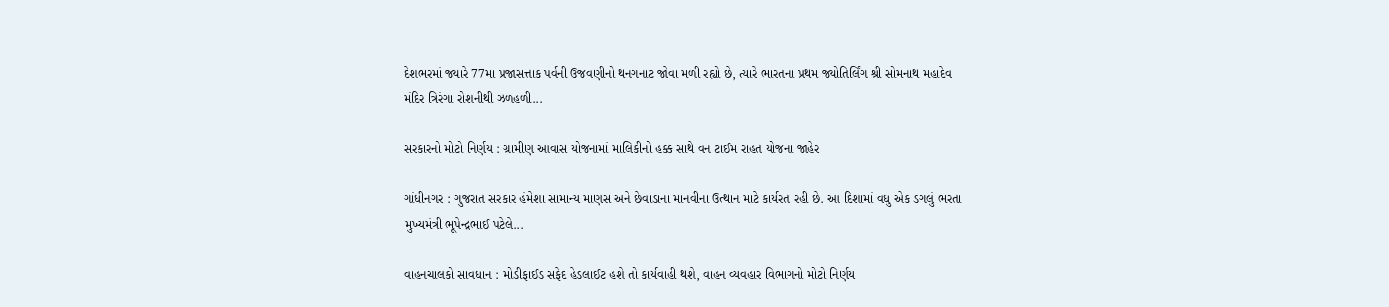દેશભરમાં જ્યારે 77મા પ્રજાસત્તાક પર્વની ઉજવણીનો થનગનાટ જોવા મળી રહ્યો છે, ત્યારે ભારતના પ્રથમ જ્યોતિર્લિંગ શ્રી સોમનાથ મહાદેવ મંદિર ત્રિરંગા રોશનીથી ઝળહળી...

સરકારનો મોટો નિર્ણય : ગ્રામીણ આવાસ યોજનામાં માલિકીનો હક્ક સાથે વન ટાઈમ રાહત યોજના જાહેર

ગાંધીનગર : ગુજરાત સરકાર હંમેશા સામાન્ય માણસ અને છેવાડાના માનવીના ઉત્થાન માટે કાર્યરત રહી છે. આ દિશામાં વધુ એક ડગલું ભરતા મુખ્યમંત્રી ભૂપેન્દ્રભાઈ પટેલે...

વાહનચાલકો સાવધાન : મોડીફાઈડ સફેદ હેડલાઈટ હશે તો કાર્યવાહી થશે, વાહન વ્યવહાર વિભાગનો મોટો નિર્ણય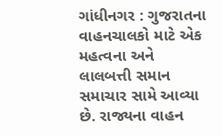ગાંધીનગર : ગુજરાતના વાહનચાલકો માટે એક મહત્વના અને લાલબત્તી સમાન સમાચાર સામે આવ્યા છે. રાજ્યના વાહન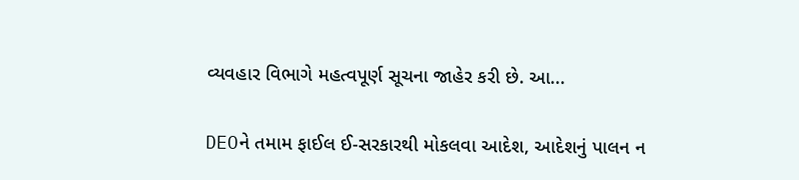વ્યવહાર વિભાગે મહત્વપૂર્ણ સૂચના જાહેર કરી છે. આ...

DEOને તમામ ફાઈલ ઈ-સરકારથી મોકલવા આદેશ, આદેશનું પાલન ન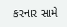કરનાર સામે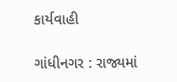કાર્યવાહી

ગાંધીનગર : રાજ્યમાં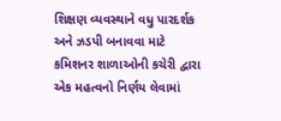શિક્ષણ વ્યવસ્થાને વધુ પારદર્શક અને ઝડપી બનાવવા માટે કમિશનર શાળાઓની કચેરી દ્વારા એક મહત્વનો નિર્ણય લેવામાં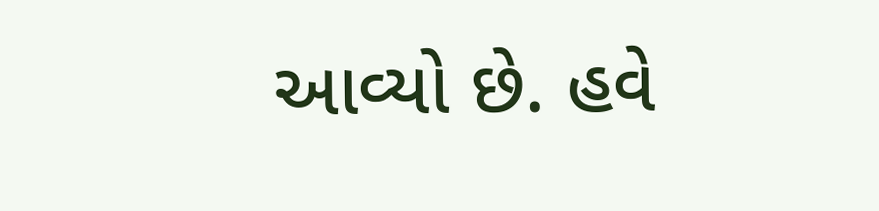આવ્યો છે. હવે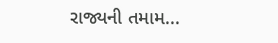રાજ્યની તમામ...